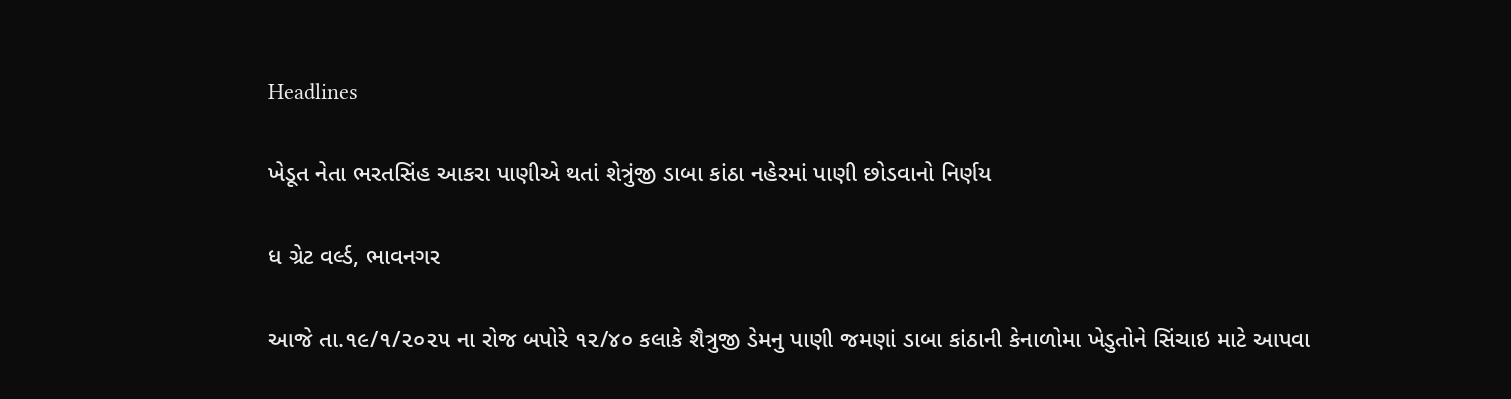Headlines

ખેડૂત નેતા ભરતસિંહ આકરા પાણીએ થતાં શેત્રુંજી ડાબા કાંઠા નહેરમાં પાણી છોડવાનો નિર્ણય

ધ ગ્રેટ વર્લ્ડ, ભાવનગર

આજે તા.૧૯/૧/૨૦૨૫ ના રોજ બપોરે ૧૨/૪૦ કલાકે શૈત્રુજી ડેમનુ પાણી જમણાં ડાબા કાંઠાની કેનાળોમા ખેડુતોને સિંચાઇ માટે આપવા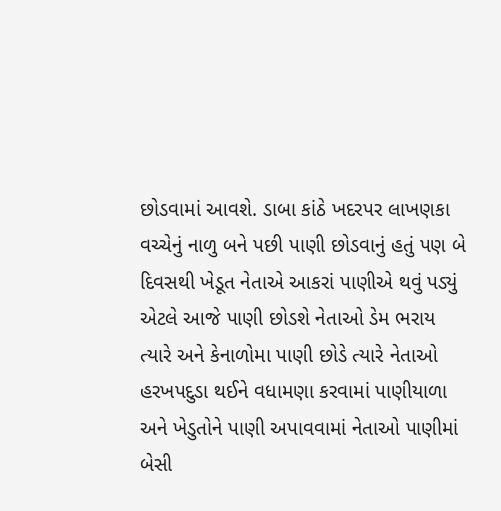છોડવામાં આવશે. ડાબા કાંઠે ખદરપર લાખણકા વચ્ચેનું નાળુ બને પછી પાણી છોડવાનું હતું પણ બે દિવસથી ખેડૂત નેતાએ આકરાં પાણીએ થવું પડ્યું એટલે આજે પાણી છોડશે નેતાઓ ડેમ ભરાય ત્યારે અને કેનાળોમા પાણી છોડે ત્યારે નેતાઓ હરખપદુડા થઈને વધામણા કરવામાં પાણીયાળા અને ખેડુતોને પાણી અપાવવામાં નેતાઓ પાણીમાં બેસી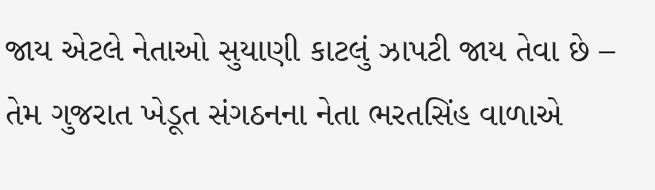જાય એટલે નેતાઓ સુયાણી કાટલું ઝાપટી જાય તેવા છે – તેમ ગુજરાત ખેડૂત સંગઠનના નેતા ભરતસિંહ વાળાએ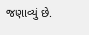જણાવ્યું છે.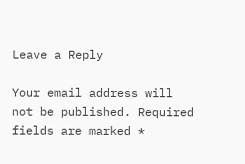Leave a Reply

Your email address will not be published. Required fields are marked *